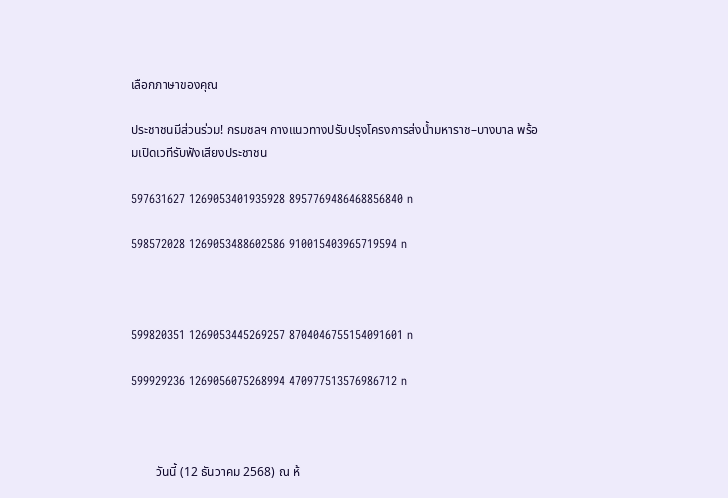เลือกภาษาของคุณ

ประชาชนมีส่วนร่วม! กรมชลฯ กางแนวทางปรับปรุงโครงการส่งน้ำมหาราช–บางบาล พร้อมเปิดเวทีรับฟังเสียงประชาชน

597631627 1269053401935928 8957769486468856840 n

598572028 1269053488602586 910015403965719594 n



599820351 1269053445269257 8704046755154091601 n

599929236 1269056075268994 470977513576986712 n



        วันนี้ (12 ธันวาคม 2568) ณ ห้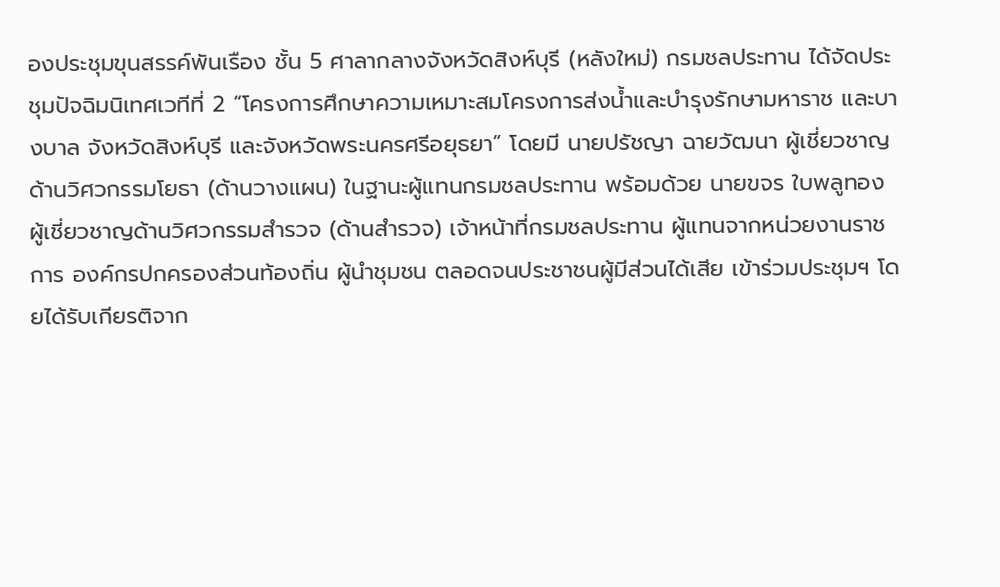องประชุมขุนสรรค์พันเรือง ชั้น 5 ศาลากลางจังหวัดสิงห์บุรี (หลังใหม่) กรมชลประทาน ได้จัดประชุมปัจฉิมนิเทศเวทีที่ 2 “โครงการศึกษาความเหมาะสมโครงการส่งน้ำและบำรุงรักษามหาราช และบางบาล จังหวัดสิงห์บุรี และจังหวัดพระนครศรีอยุธยา” โดยมี นายปรัชญา ฉายวัฒนา ผู้เชี่ยวชาญด้านวิศวกรรมโยธา (ด้านวางแผน) ในฐานะผู้แทนกรมชลประทาน พร้อมด้วย นายขจร ใบพลูทอง ผู้เชี่ยวชาญด้านวิศวกรรมสำรวจ (ด้านสำรวจ) เจ้าหน้าที่กรมชลประทาน ผู้แทนจากหน่วยงานราชการ องค์กรปกครองส่วนท้องถิ่น ผู้นำชุมชน ตลอดจนประชาชนผู้มีส่วนได้เสีย เข้าร่วมประชุมฯ โดยได้รับเกียรติจาก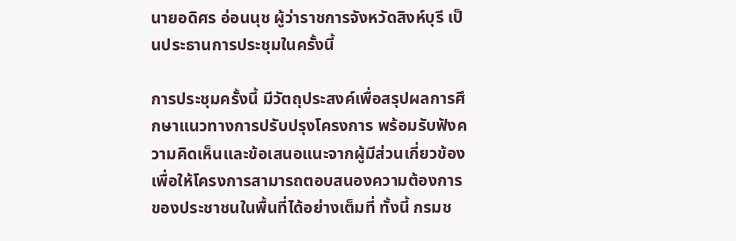นายอดิศร อ่อนนุช ผู้ว่าราชการจังหวัดสิงห์บุรี เป็นประธานการประชุมในครั้งนี้

การประชุมครั้งนี้ มีวัตถุประสงค์เพื่อสรุปผลการศึกษาแนวทางการปรับปรุงโครงการ พร้อมรับฟังความคิดเห็นและข้อเสนอแนะจากผู้มีส่วนเกี่ยวข้อง เพื่อให้โครงการสามารถตอบสนองความต้องการของประชาชนในพื้นที่ได้อย่างเต็มที่ ทั้งนี้ กรมช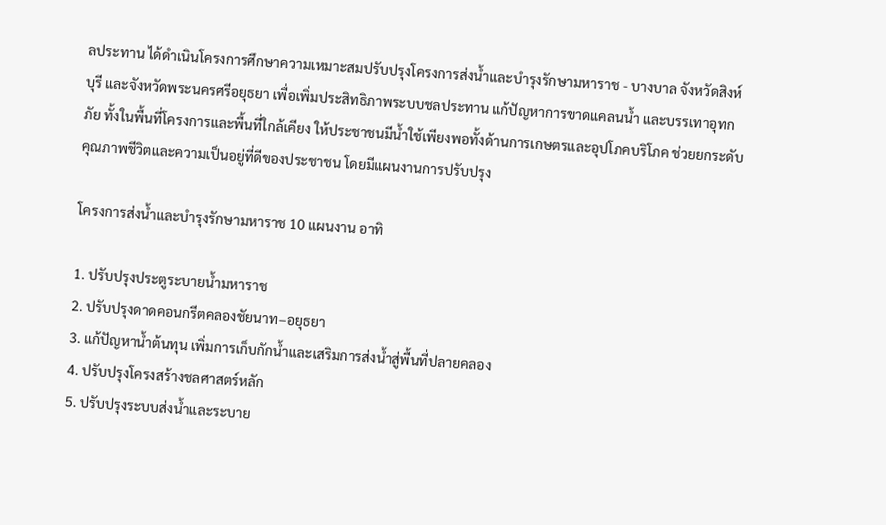ลประทาน ได้ดำเนินโครงการศึกษาความเหมาะสมปรับปรุงโครงการส่งน้ำและบำรุงรักษามหาราช - บางบาล จังหวัดสิงห์บุรี และจังหวัดพระนครศรีอยุธยา เพื่อเพิ่มประสิทธิภาพระบบชลประทาน แก้ปัญหาการขาดแคลนน้ำ และบรรเทาอุทกภัย ทั้งในพื้นที่โครงการและพื้นที่ใกล้เคียง ให้ประชาชนมีน้ำใช้เพียงพอทั้งด้านการเกษตรและอุปโภคบริโภค ช่วยยกระดับคุณภาพชีวิตและความเป็นอยู่ที่ดีของประชาชน โดยมีแผนงานการปรับปรุง

โครงการส่งน้ำและบำรุงรักษามหาราช 10 แผนงาน อาทิ

1. ปรับปรุงประตูระบายน้ำมหาราช
2. ปรับปรุงดาดคอนกรีตคลองชัยนาท–อยุธยา
3. แก้ปัญหาน้ำต้นทุน เพิ่มการเก็บกักน้ำและเสริมการส่งน้ำสู่พื้นที่ปลายคลอง
4. ปรับปรุงโครงสร้างชลศาสตร์หลัก
5. ปรับปรุงระบบส่งน้ำและระบาย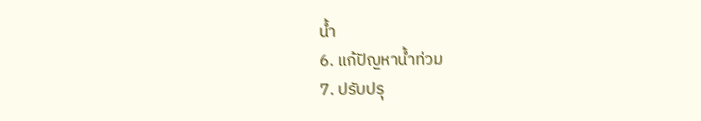น้ำ
6. แก้ปัญหาน้ำท่วม
7. ปรับปรุ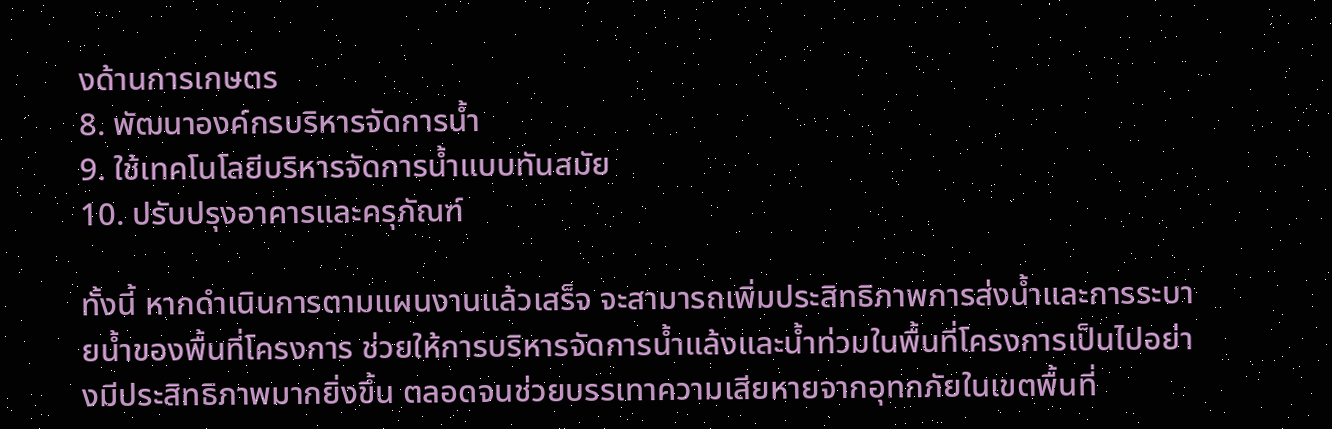งด้านการเกษตร
8. พัฒนาองค์กรบริหารจัดการน้ำ
9. ใช้เทคโนโลยีบริหารจัดการน้ำแบบทันสมัย
10. ปรับปรุงอาคารและครุภัณฑ์

ทั้งนี้ หากดำเนินการตามแผนงานแล้วเสร็จ จะสามารถเพิ่มประสิทธิภาพการส่งน้ำและการระบายน้ำของพื้นที่โครงการ ช่วยให้การบริหารจัดการน้ำแล้งและน้ำท่วมในพื้นที่โครงการเป็นไปอย่างมีประสิทธิภาพมากยิ่งขึ้น ตลอดจนช่วยบรรเทาความเสียหายจากอุทกภัยในเขตพื้นที่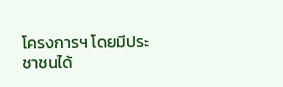โครงการฯ โดยมีประชาชนได้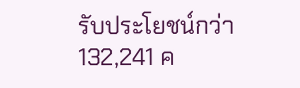รับประโยชน์กว่า 132,241 ค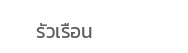รัวเรือน